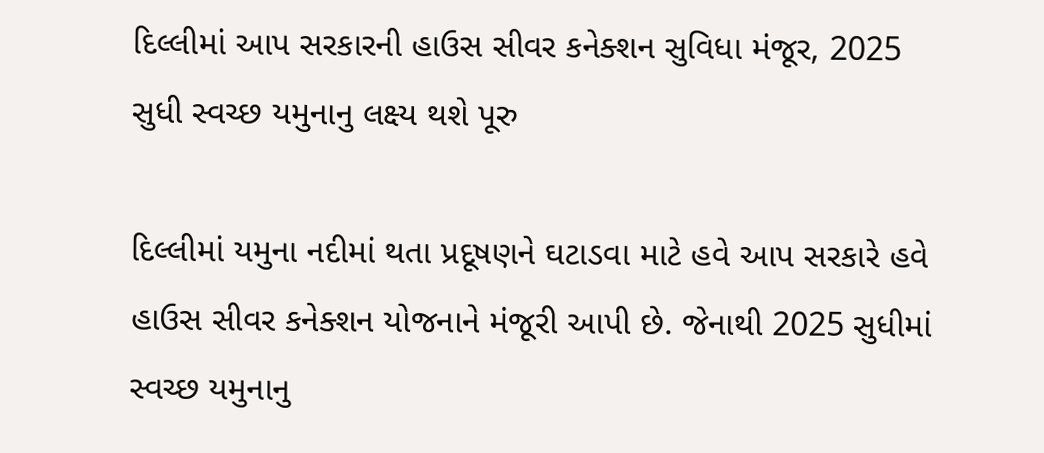દિલ્લીમાં આપ સરકારની હાઉસ સીવર કનેક્શન સુવિધા મંજૂર, 2025 સુધી સ્વચ્છ યમુનાનુ લક્ષ્ય થશે પૂરુ

દિલ્લીમાં યમુના નદીમાં થતા પ્રદૂષણને ઘટાડવા માટે હવે આપ સરકારે હવે હાઉસ સીવર કનેક્શન યોજનાને મંજૂરી આપી છે. જેનાથી 2025 સુધીમાં સ્વચ્છ યમુનાનુ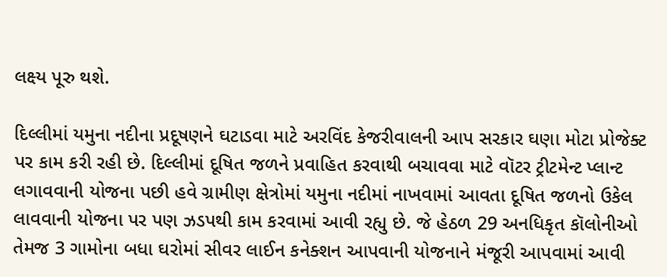લક્ષ્ય પૂરુ થશે.

દિલ્લીમાં યમુના નદીના પ્રદૂષણને ઘટાડવા માટે અરવિંદ કેજરીવાલની આપ સરકાર ઘણા મોટા પ્રોજેક્ટ પર કામ કરી રહી છે. દિલ્લીમાં દૂષિત જળને પ્રવાહિત કરવાથી બચાવવા માટે વૉટર ટ્રીટમેન્ટ પ્લાન્ટ લગાવવાની યોજના પછી હવે ગ્રામીણ ક્ષેત્રોમાં યમુના નદીમાં નાખવામાં આવતા દૂષિત જળનો ઉકેલ લાવવાની યોજના પર પણ ઝડપથી કામ કરવામાં આવી રહ્યુ છે. જે હેઠળ 29 અનધિકૃત કૉલોનીઓ તેમજ 3 ગામોના બધા ઘરોમાં સીવર લાઈન કનેક્શન આપવાની યોજનાને મંજૂરી આપવામાં આવી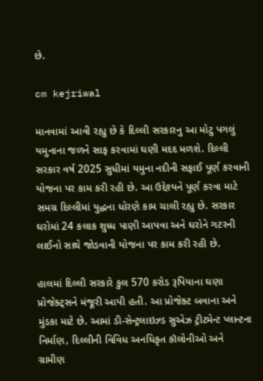છે.

cm kejriwal

માનવામાં આવી રહ્યુ છે કે દિલ્લી સરકારનુ આ મોટુ પગલું યમુનાના જળને સાફ કરવામાં ઘણી મદદ મળશે. દિલ્લી સરકાર વર્ષ 2025 સુધીમાં યમુના નદીની સફાઈ પૂર્ણ કરવાની યોજના પર કામ કરી રહી છે. આ ઉદ્દેશ્યને પૂર્ણ કરવા માટે સમગ્ર દિલ્લીમાં યુદ્ધના ધોરણે કામ ચાલી રહ્યુ છે. સરકાર ઘરોમાં 24 કલાક શુધ્ધ પાણી આપવા અને ઘરોને ગટરની લાઈનો સાથે જોડવાની યોજના પર કામ કરી રહી છે.

હાલમાં દિલ્લી સરકારે કુલ 570 કરોડ રૂપિયાના ઘણા પ્રોજેક્ટ્સને મંજૂરી આપી હતી. આ પ્રોજેક્ટ બવાના અને મુંડકા માટે છે. આમાં ડી-સેન્ટ્રલાઇઝ્ડ સુએઝ ટ્રીટમેન્ટ પ્લાન્ટના નિર્માણ, દિલ્લીની વિવિધ અનધિકૃત કૉલોનીઓ અને ગ્રામીણ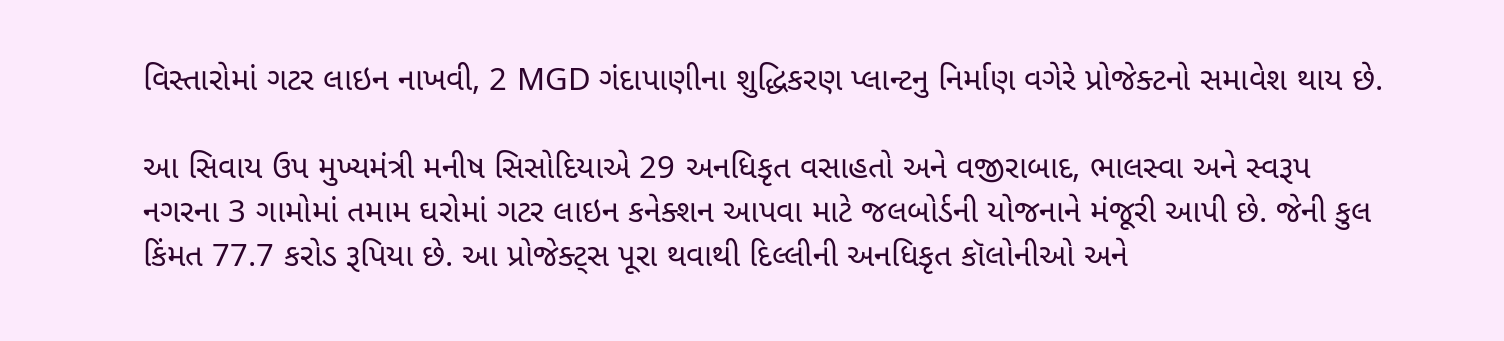વિસ્તારોમાં ગટર લાઇન નાખવી, 2 MGD ગંદાપાણીના શુદ્ધિકરણ પ્લાન્ટનુ નિર્માણ વગેરે પ્રોજેક્ટનો સમાવેશ થાય છે.

આ સિવાય ઉપ મુખ્યમંત્રી મનીષ સિસોદિયાએ 29 અનધિકૃત વસાહતો અને વજીરાબાદ, ભાલસ્વા અને સ્વરૂપ નગરના 3 ગામોમાં તમામ ઘરોમાં ગટર લાઇન કનેક્શન આપવા માટે જલબોર્ડની યોજનાને મંજૂરી આપી છે. જેની કુલ કિંમત 77.7 કરોડ રૂપિયા છે. આ પ્રોજેક્ટ્સ પૂરા થવાથી દિલ્લીની અનધિકૃત કૉલોનીઓ અને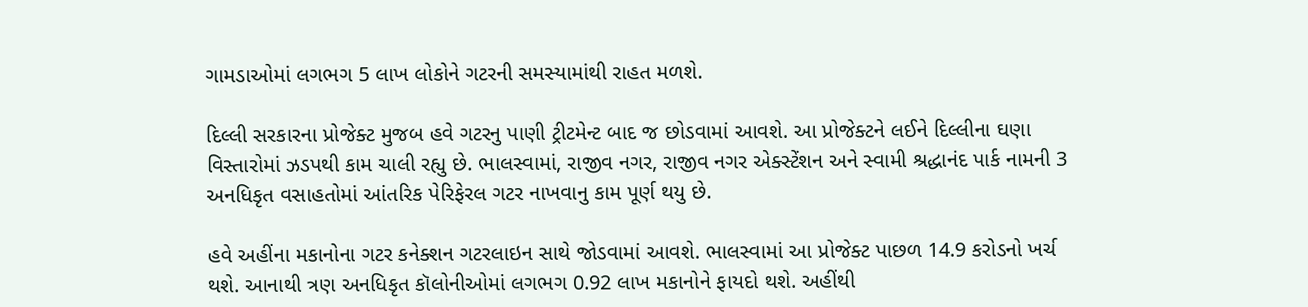ગામડાઓમાં લગભગ 5 લાખ લોકોને ગટરની સમસ્યામાંથી રાહત મળશે.

દિલ્લી સરકારના પ્રોજેક્ટ મુજબ હવે ગટરનુ પાણી ટ્રીટમેન્ટ બાદ જ છોડવામાં આવશે. આ પ્રોજેક્ટને લઈને દિલ્લીના ઘણા વિસ્તારોમાં ઝડપથી કામ ચાલી રહ્યુ છે. ભાલસ્વામાં, રાજીવ નગર, રાજીવ નગર એક્સ્ટેંશન અને સ્વામી શ્રદ્ધાનંદ પાર્ક નામની 3 અનધિકૃત વસાહતોમાં આંતરિક પેરિફેરલ ગટર નાખવાનુ કામ પૂર્ણ થયુ છે.

હવે અહીંના મકાનોના ગટર કનેક્શન ગટરલાઇન સાથે જોડવામાં આવશે. ભાલસ્વામાં આ પ્રોજેક્ટ પાછળ 14.9 કરોડનો ખર્ચ થશે. આનાથી ત્રણ અનધિકૃત કૉલોનીઓમાં લગભગ 0.92 લાખ મકાનોને ફાયદો થશે. અહીંથી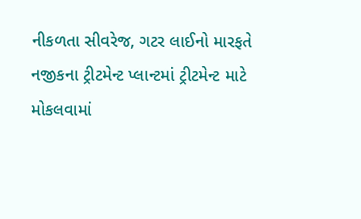નીકળતા સીવરેજ, ગટર લાઈનો મારફતે નજીકના ટ્રીટમેન્ટ પ્લાન્ટમાં ટ્રીટમેન્ટ માટે મોકલવામાં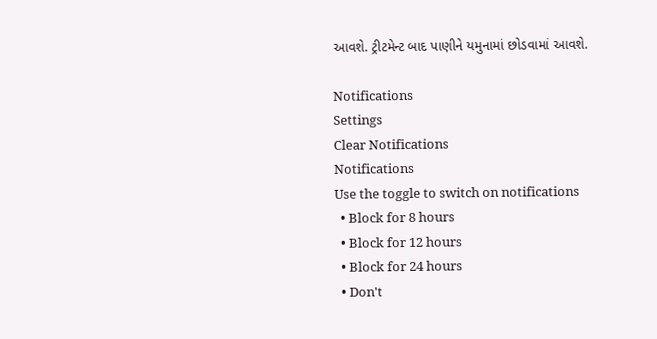આવશે. ટ્રીટમેન્ટ બાદ પાણીને યમુનામાં છોડવામાં આવશે.

Notifications
Settings
Clear Notifications
Notifications
Use the toggle to switch on notifications
  • Block for 8 hours
  • Block for 12 hours
  • Block for 24 hours
  • Don't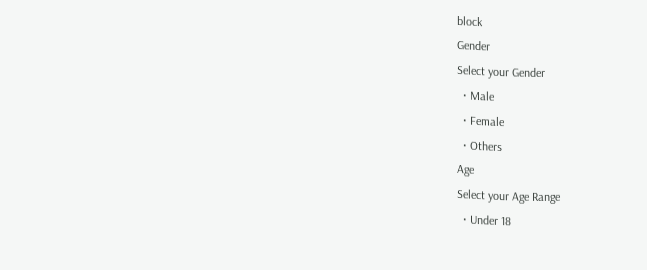block
Gender
Select your Gender
  • Male
  • Female
  • Others
Age
Select your Age Range
  • Under 18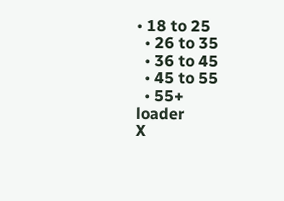• 18 to 25
  • 26 to 35
  • 36 to 45
  • 45 to 55
  • 55+
loader
X